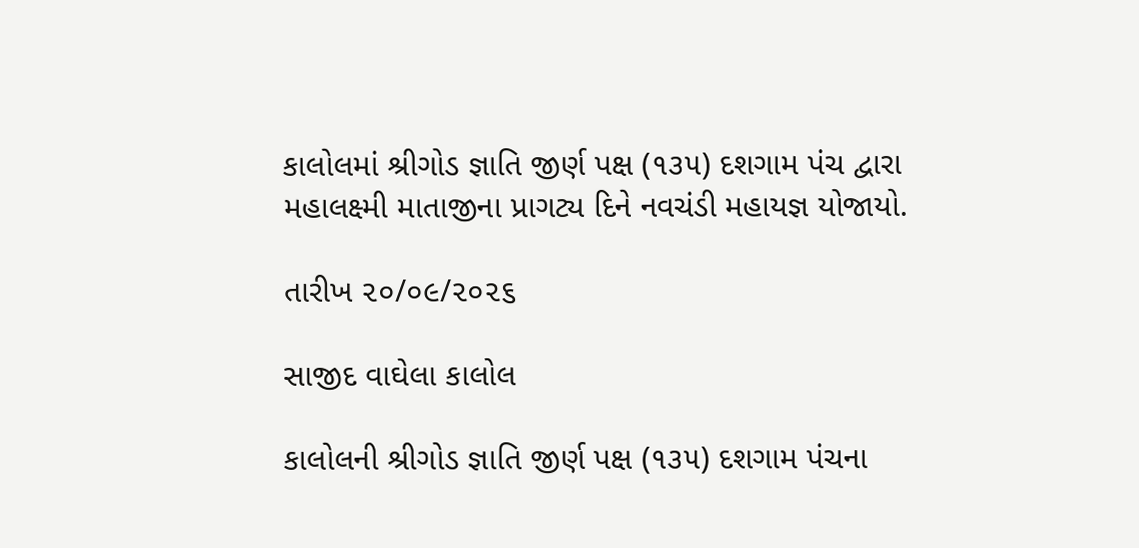કાલોલમાં શ્રીગોડ જ્ઞાતિ જીર્ણ પક્ષ (૧૩૫) દશગામ પંચ દ્વારા મહાલક્ષ્મી માતાજીના પ્રાગટ્ય દિને નવચંડી મહાયજ્ઞ યોજાયો.

તારીખ ૨૦/૦૯/૨૦૨૬

સાજીદ વાઘેલા કાલોલ

કાલોલની શ્રીગોડ જ્ઞાતિ જીર્ણ પક્ષ (૧૩૫) દશગામ પંચના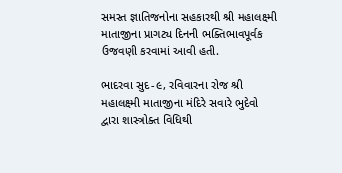સમસ્ત જ્ઞાતિજનોના સહકારથી શ્રી મહાલક્ષ્મી માતાજીના પ્રાગટ્ય દિનની ભક્તિભાવપૂર્વક ઉજવણી કરવામાં આવી હતી.

ભાદરવા સુદ-૯, રવિવારના રોજ શ્રી મહાલક્ષ્મી માતાજીના મંદિરે સવારે ભુદેવો દ્વારા શાસ્ત્રોક્ત વિધિથી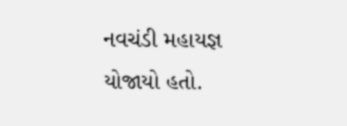નવચંડી મહાયજ્ઞ યોજાયો હતો.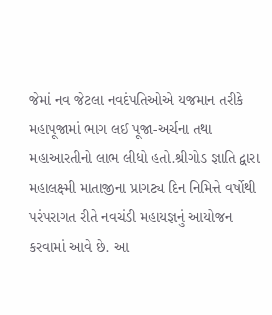જેમાં નવ જેટલા નવદંપતિઓએ યજમાન તરીકે મહાપૂજામાં ભાગ લઈ પૂજા-અર્ચના તથા મહાઆરતીનો લાભ લીધો હતો.શ્રીગોડ જ્ઞાતિ દ્વારા મહાલક્ષ્મી માતાજીના પ્રાગટ્ય દિન નિમિત્તે વર્ષોથી પરંપરાગત રીતે નવચંડી મહાયજ્ઞનું આયોજન કરવામાં આવે છે. આ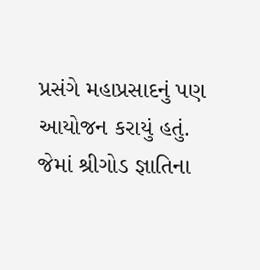પ્રસંગે મહાપ્રસાદનું પણ આયોજન કરાયું હતું. જેમાં શ્રીગોડ જ્ઞાતિના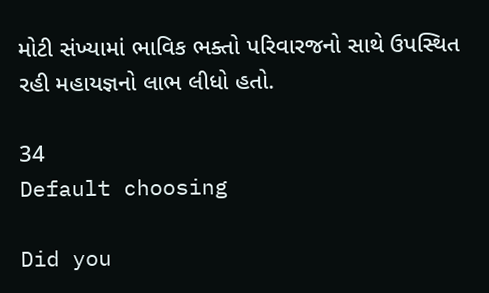મોટી સંખ્યામાં ભાવિક ભક્તો પરિવારજનો સાથે ઉપસ્થિત રહી મહાયજ્ઞનો લાભ લીધો હતો.

34
Default choosing

Did you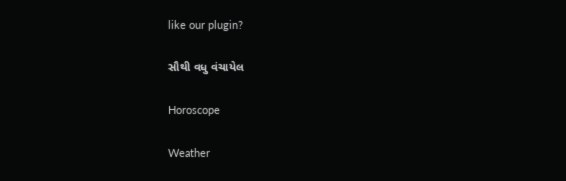like our plugin?

સૌથી વધુ વંચાયેલ

Horoscope

Weather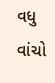વધુ વાંચો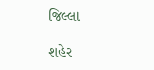જિલ્લા

શહેર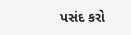પસંદ કરો